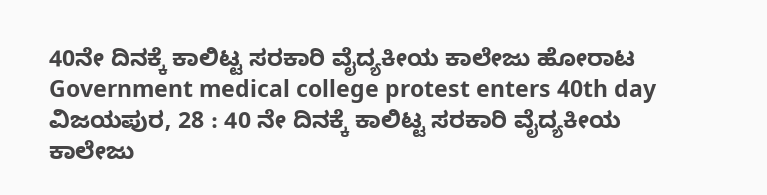40ನೇ ದಿನಕ್ಕೆ ಕಾಲಿಟ್ಟ ಸರಕಾರಿ ವೈದ್ಯಕೀಯ ಕಾಲೇಜು ಹೋರಾಟ
Government medical college protest enters 40th day
ವಿಜಯಪುರ, 28 : 40 ನೇ ದಿನಕ್ಕೆ ಕಾಲಿಟ್ಟ ಸರಕಾರಿ ವೈದ್ಯಕೀಯ ಕಾಲೇಜು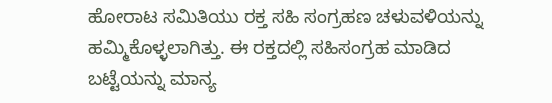ಹೋರಾಟ ಸಮಿತಿಯು ರಕ್ತ ಸಹಿ ಸಂಗ್ರಹಣ ಚಳುವಳಿಯನ್ನು ಹಮ್ಮಿಕೊಳ್ಳಲಾಗಿತ್ತು. ಈ ರಕ್ತದಲ್ಲಿ ಸಹಿಸಂಗ್ರಹ ಮಾಡಿದ ಬಟ್ಟೆಯನ್ನು ಮಾನ್ಯ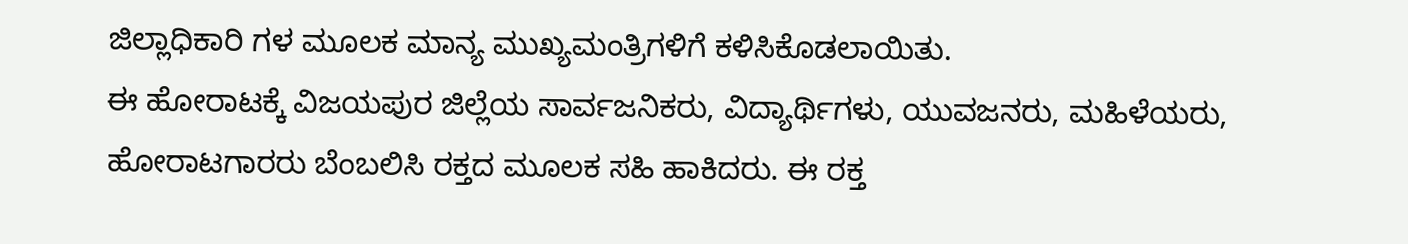ಜಿಲ್ಲಾಧಿಕಾರಿ ಗಳ ಮೂಲಕ ಮಾನ್ಯ ಮುಖ್ಯಮಂತ್ರಿಗಳಿಗೆ ಕಳಿಸಿಕೊಡಲಾಯಿತು.
ಈ ಹೋರಾಟಕ್ಕೆ ವಿಜಯಪುರ ಜಿಲ್ಲೆಯ ಸಾರ್ವಜನಿಕರು, ವಿದ್ಯಾರ್ಥಿಗಳು, ಯುವಜನರು, ಮಹಿಳೆಯರು, ಹೋರಾಟಗಾರರು ಬೆಂಬಲಿಸಿ ರಕ್ತದ ಮೂಲಕ ಸಹಿ ಹಾಕಿದರು. ಈ ರಕ್ತ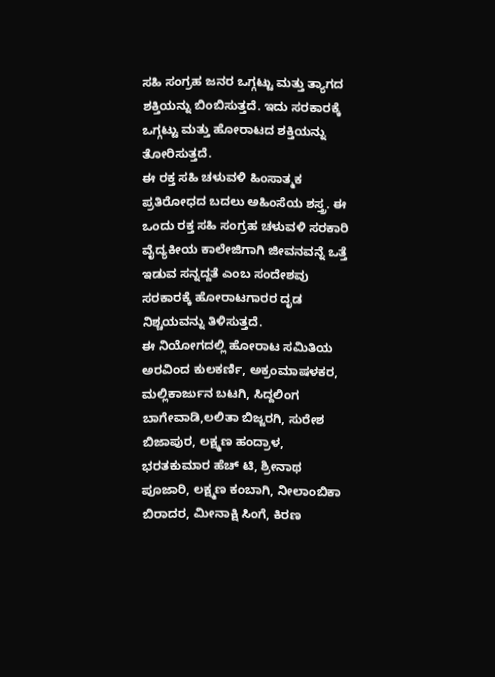ಸಹಿ ಸಂಗ್ರಹ ಜನರ ಒಗ್ಗಟ್ಟು ಮತ್ತು ತ್ಯಾಗದ ಶಕ್ತಿಯನ್ನು ಬಿಂಬಿಸುತ್ತದೆ. ಇದು ಸರಕಾರಕ್ಕೆ ಒಗ್ಗಟ್ಟು ಮತ್ತು ಹೋರಾಟದ ಶಕ್ತಿಯನ್ನು ತೋರಿಸುತ್ತದೆ.
ಈ ರಕ್ತ ಸಹಿ ಚಳುವಳಿ ಹಿಂಸಾತ್ಮಕ ಪ್ರತಿರೋಧದ ಬದಲು ಅಹಿಂಸೆಯ ಶಸ್ತ್ರ. ಈ ಒಂದು ರಕ್ತ ಸಹಿ ಸಂಗ್ರಹ ಚಳುವಳಿ ಸರಕಾರಿ ವೈದ್ಯಕೀಯ ಕಾಲೇಜಿಗಾಗಿ ಜೀವನವನ್ನೆ ಒತ್ತೆ ಇಡುವ ಸನ್ನದ್ದತೆ ಎಂಬ ಸಂದೇಶವು ಸರಕಾರಕ್ಕೆ ಹೋರಾಟಗಾರರ ದೃಡ ನಿಶ್ಚಯವನ್ನು ತಿಳಿಸುತ್ತದೆ.
ಈ ನಿಯೋಗದಲ್ಲಿ ಹೋರಾಟ ಸಮಿತಿಯ ಅರವಿಂದ ಕುಲಕರ್ಣಿ, ಅಕ್ರಂಮಾಷಳಕರ, ಮಲ್ಲಿಕಾರ್ಜುನ ಬಟಗಿ, ಸಿದ್ದಲಿಂಗ ಬಾಗೇವಾಡಿ,ಲಲಿತಾ ಬಿಜ್ಜರಗಿ, ಸುರೇಶ ಬಿಜಾಪುರ, ಲಕ್ಷ್ಮಣ ಹಂದ್ರಾಳ, ಭರತಕುಮಾರ ಹೆಚ್ ಟಿ, ಶ್ರೀನಾಥ ಪೂಜಾರಿ, ಲಕ್ಷ್ಮಣ ಕಂಬಾಗಿ, ನೀಲಾಂಬಿಕಾ ಬಿರಾದರ, ಮೀನಾಕ್ಷಿ ಸಿಂಗೆ, ಕಿರಣ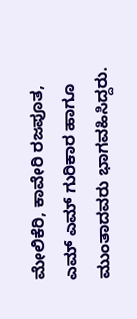ಮೇಲಿಕೆರಿ, ಕಾವೇರಿ ರಜಪೂತ, ಎಮ್ ಎಮ್ ಗುರಿಕಾರ ಹಾಗೂ ಮುಂತಾದವರು ಭಾಗವಹಿಸಿದ್ದರು.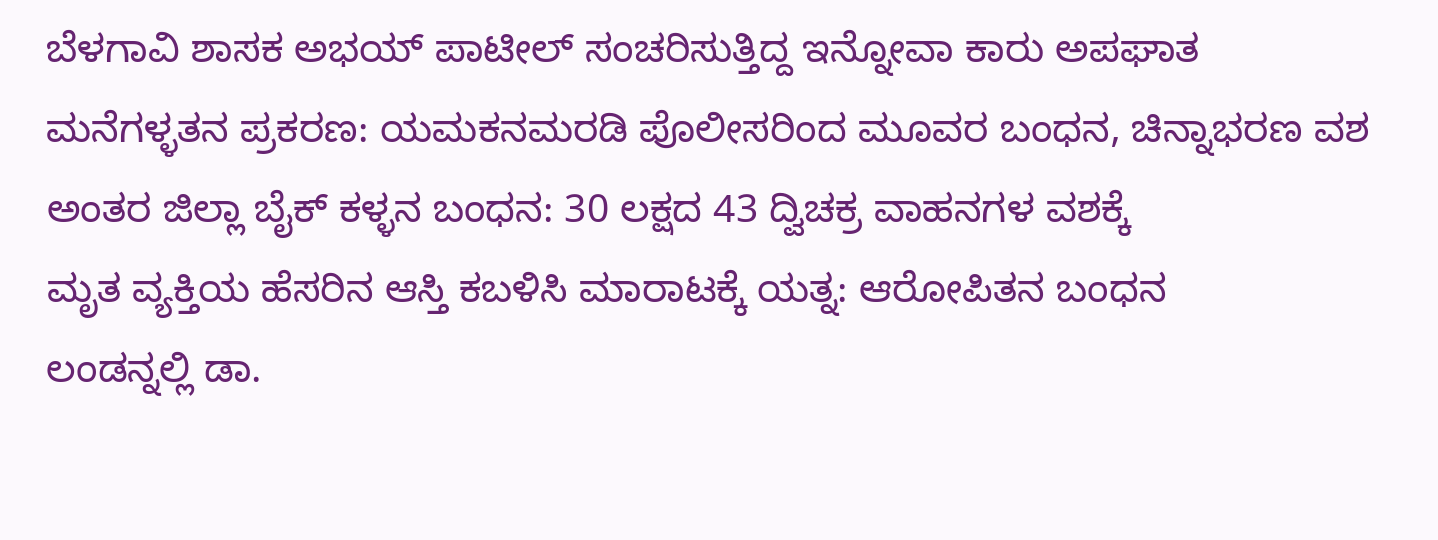ಬೆಳಗಾವಿ ಶಾಸಕ ಅಭಯ್ ಪಾಟೀಲ್ ಸಂಚರಿಸುತ್ತಿದ್ದ ಇನ್ನೋವಾ ಕಾರು ಅಪಘಾತ
ಮನೆಗಳ್ಳತನ ಪ್ರಕರಣ: ಯಮಕನಮರಡಿ ಪೊಲೀಸರಿಂದ ಮೂವರ ಬಂಧನ, ಚಿನ್ನಾಭರಣ ವಶ
ಅಂತರ ಜಿಲ್ಲಾ ಬೈಕ್ ಕಳ್ಳನ ಬಂಧನ: 30 ಲಕ್ಷದ 43 ದ್ವಿಚಕ್ರ ವಾಹನಗಳ ವಶಕ್ಕೆ
ಮೃತ ವ್ಯಕ್ತಿಯ ಹೆಸರಿನ ಆಸ್ತಿ ಕಬಳಿಸಿ ಮಾರಾಟಕ್ಕೆ ಯತ್ನ: ಆರೋಪಿತನ ಬಂಧನ
ಲಂಡನ್ನಲ್ಲಿ ಡಾ.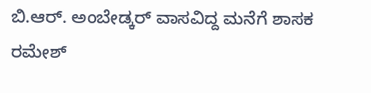ಬಿ.ಆರ್. ಅಂಬೇಡ್ಕರ್ ವಾಸವಿದ್ದ ಮನೆಗೆ ಶಾಸಕ ರಮೇಶ್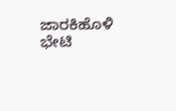ಜಾರಕಿಹೊಳಿ ಭೇಟಿ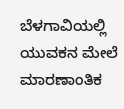ಬೆಳಗಾವಿಯಲ್ಲಿ ಯುವಕನ ಮೇಲೆ ಮಾರಣಾಂತಿಕ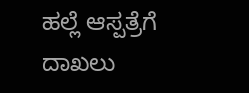ಹಲ್ಲೆ ಆಸ್ಪತ್ರೆಗೆ ದಾಖಲು